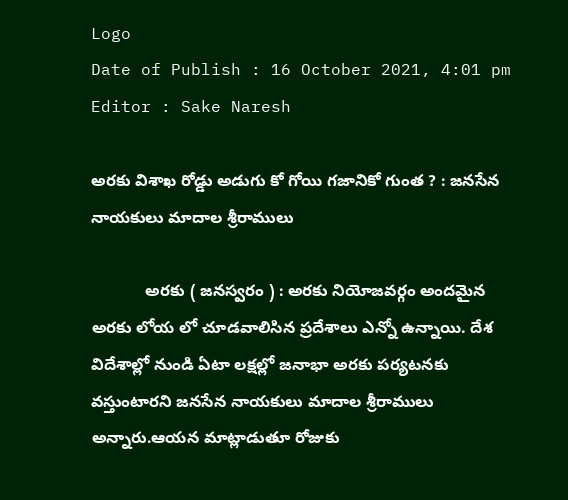Logo
Date of Publish : 16 October 2021, 4:01 pm
Editor : Sake Naresh

అరకు విశాఖ రోడ్డు అడుగు కో గోయి గజానికో గుంత ? : జనసేన నాయకులు మాదాల శ్రీరాములు

            అరకు ( జనస్వరం ) : అరకు నియోజవర్గం అందమైన అరకు లోయ లో చూడవాలిసిన ప్రదేశాలు ఎన్నో ఉన్నాయి. దేశ విదేశాల్లో నుండి ఏటా లక్షల్లో జనాభా అరకు పర్యటనకు వస్తుంటారని జనసేన నాయకులు మాదాల శ్రీరాములు అన్నారు.ఆయన మాట్లాడుతూ రోజుకు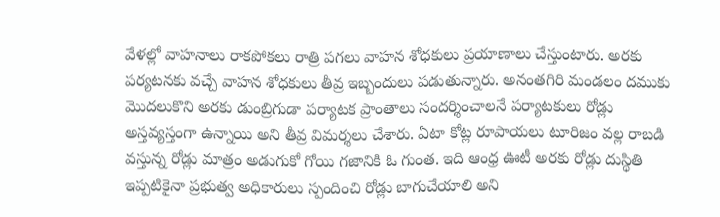వేళల్లో వాహనాలు రాకపోకలు రాత్రి పగలు వాహన శోధకులు ప్రయాణాలు చేస్తుంటారు. అరకు పర్యటనకు వచ్చే వాహన శోధకులు తీవ్ర ఇబ్బందులు పడుతున్నారు. అనంతగిరి మండలం దముకు మొదలుకొని అరకు డుంబ్రిగుడా పర్యాటక ప్రాంతాలు సందర్శించాలనే పర్యాటకులు రోడ్లు అస్తవ్యస్తంగా ఉన్నాయి అని తీవ్ర విమర్శలు చేశారు. ఏటా కోట్ల రూపాయలు టూరిజం వల్ల రాబడి వస్తున్న రోడ్లు మాత్రం అడుగుకో గోయి గజానికి ఓ గుంత. ఇది ఆంధ్ర ఊటీ అరకు రోడ్లు దుస్థితి ఇప్పటికైనా ప్రభుత్వ అధికారులు స్పందించి రోడ్లు బాగుచేయాలి అని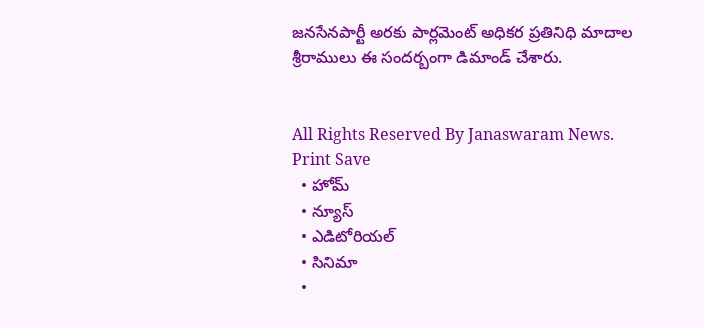జనసేనపార్టీ అరకు పార్లమెంట్ అధికర ప్రతినిధి మాదాల శ్రీరాములు ఈ సందర్బంగా డిమాండ్ చేశారు.


All Rights Reserved By Janaswaram News.
Print Save
  • హోమ్
  • న్యూస్
  • ఎడిటోరియల్
  • సినిమా
  •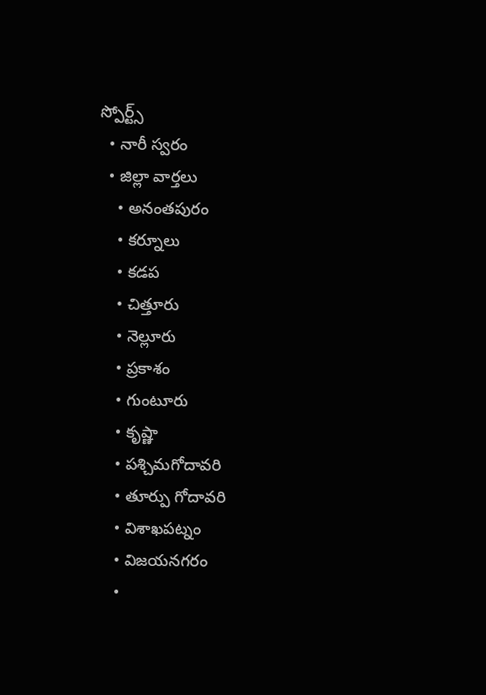స్పోర్ట్స్
  • నారీ స్వరం
  • జిల్లా వార్తలు
    • అనంతపురం
    • కర్నూలు
    • కడప
    • చిత్తూరు
    • నెల్లూరు
    • ప్రకాశం
    • గుంటూరు
    • కృష్ణా
    • పశ్చిమగోదావరి
    • తూర్పు గోదావరి
    • విశాఖపట్నం
    • విజయనగరం
    •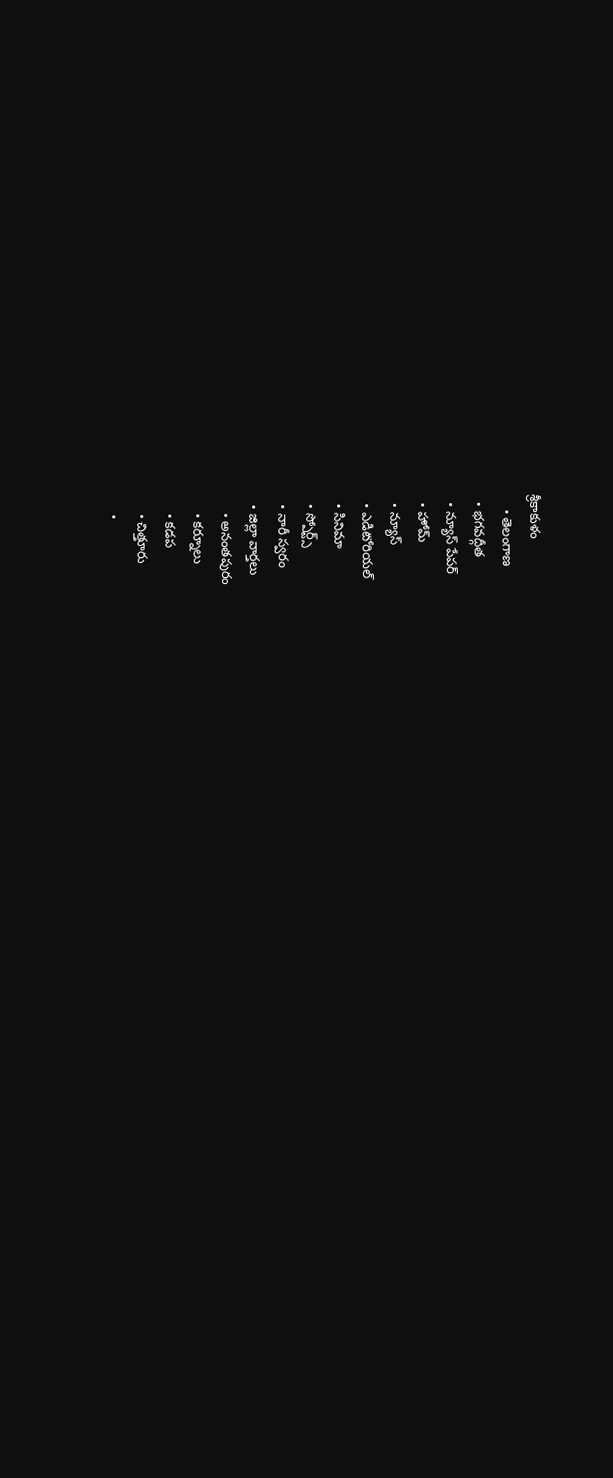శ్రీకాకుళం
    • తెలంగాణ
  • భగవద్గీత
  • న్యూస్ పేపర్
  • హోమ్
  • న్యూస్
  • ఎడిటోరియల్
  • సినిమా
  • స్పోర్ట్స్
  • నారీ స్వరం
  • జిల్లా వార్తలు
    • అనంతపురం
    • కర్నూలు
    • కడప
    • చిత్తూరు
    •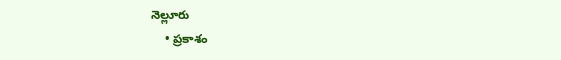నెల్లూరు
    • ప్రకాశం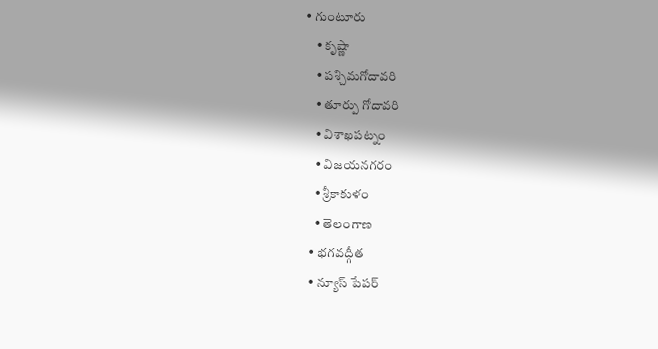• గుంటూరు
    • కృష్ణా
    • పశ్చిమగోదావరి
    • తూర్పు గోదావరి
    • విశాఖపట్నం
    • విజయనగరం
    • శ్రీకాకుళం
    • తెలంగాణ
  • భగవద్గీత
  • న్యూస్ పేపర్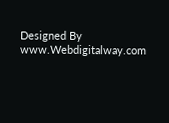Designed By www.Webdigitalway.com